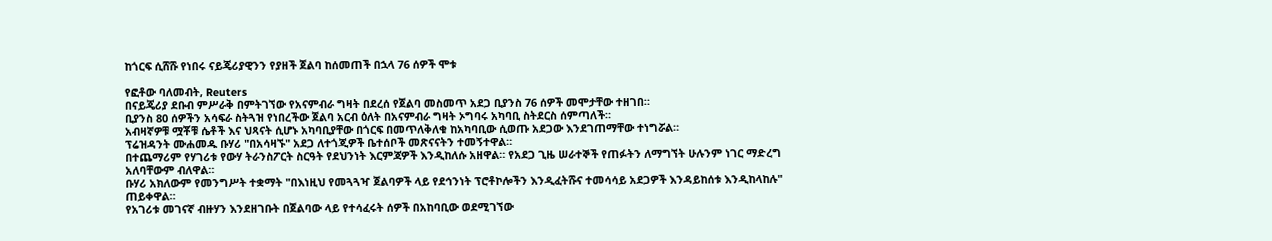ከጎርፍ ሲሸሹ የነበሩ ናይጄሪያዊንን የያዘች ጀልባ ከሰመጠች በኋላ 76 ሰዎች ሞቱ

የፎቶው ባለመብት, Reuters
በናይጄሪያ ደቡብ ምሥራቅ በምትገኘው የአናምብራ ግዛት በደረሰ የጀልባ መስመጥ አደጋ ቢያንስ 76 ሰዎች መሞታቸው ተዘገበ።
ቢያንስ 80 ሰዎችን አሳፍራ ስትጓዝ የነበረችው ጀልባ አርብ ዕለት በአናምብራ ግዛት ኦግባሩ አካባቢ ስትደርስ ሰምጣለች።
አብዛኛዎቹ ሟቾቹ ሴቶች እና ህጻናት ሲሆኑ አካባቢያቸው በጎርፍ በመጥለቅለቁ ከአካባቢው ሲወጡ አደጋው እንደገጠማቸው ተነግሯል።
ፕሬዝዳንት ሙሐመዱ ቡሃሪ "በአሳዛኙ" አደጋ ለተጎጂዎች ቤተሰቦች መጽናናትን ተመኝተዋል።
በተጨማሪም የሃገሪቱ የውሃ ትራንስፖርት ስርዓት የደህንነት እርምጃዎች እንዲከለሱ አዘዋል። የአደጋ ጊዜ ሠራተኞች የጠፉትን ለማግኘት ሁሉንም ነገር ማድረግ አለባቸውም ብለዋል።
ቡሃሪ አክለውም የመንግሥት ተቋማት "በእነዚህ የመጓጓዣ ጀልባዎች ላይ የደኅንነት ፕሮቶኮሎችን እንዲፈትሹና ተመሳሳይ አደጋዎች እንዳይከሰቱ እንዲከላከሉ" ጠይቀዋል።
የአገሪቱ መገናኛ ብዙሃን እንደዘገቡት በጀልባው ላይ የተሳፈሩት ሰዎች በአከባቢው ወደሚገኘው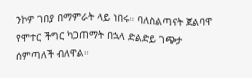ንኮዎ ገበያ በማምራት ላይ ነበሩ። ባለስልጣናት ጀልባዋ የሞተር ችግር ካጋጠማት በኋላ ድልድይ ገጭታ ሰምጣለች ብለዋል።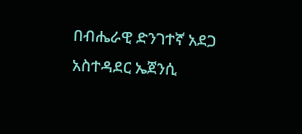በብሔራዊ ድንገተኛ አደጋ አስተዳደር ኤጀንሲ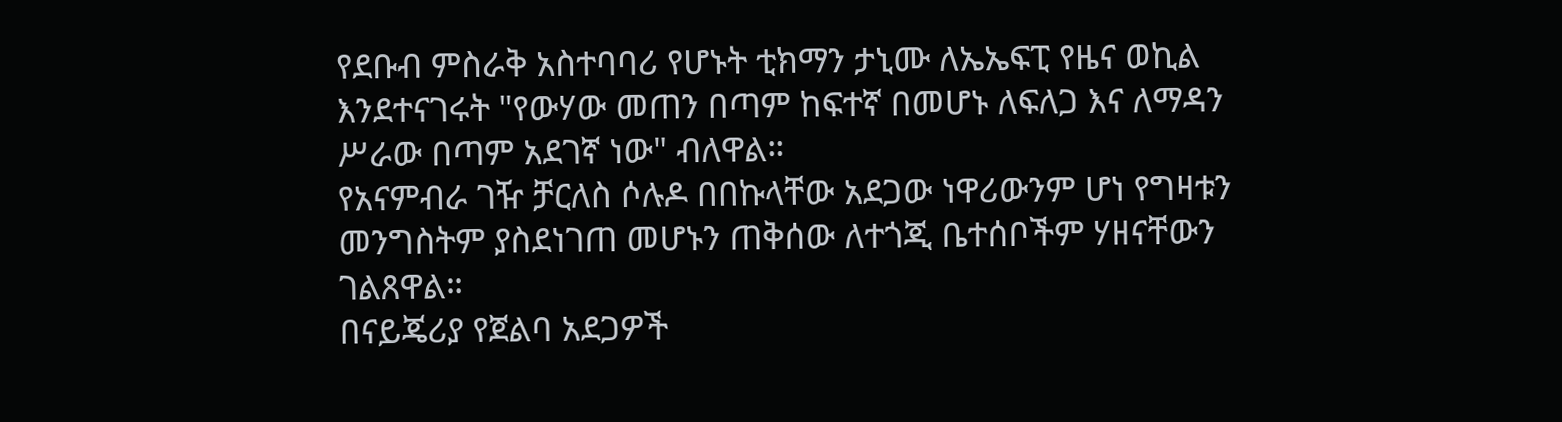የደቡብ ምስራቅ አስተባባሪ የሆኑት ቲክማን ታኒሙ ለኤኤፍፒ የዜና ወኪል እንደተናገሩት "የውሃው መጠን በጣም ከፍተኛ በመሆኑ ለፍለጋ እና ለማዳን ሥራው በጣም አደገኛ ነው" ብለዋል።
የአናምብራ ገዥ ቻርለስ ሶሉዶ በበኩላቸው አደጋው ነዋሪውንም ሆነ የግዛቱን መንግስትም ያስደነገጠ መሆኑን ጠቅሰው ለተጎጂ ቤተሰቦችም ሃዘናቸውን ገልጸዋል።
በናይጄሪያ የጀልባ አደጋዎች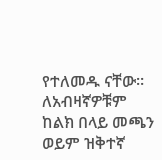የተለመዱ ናቸው። ለአብዛኛዎቹም ከልክ በላይ መጫን ወይም ዝቅተኛ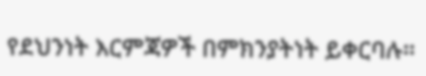የደህንነት እርምጃዎች በምክንያትነት ይቀርባሉ።